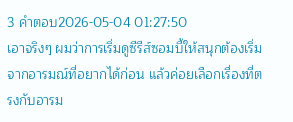3 คำตอบ2026-05-04 01:27:50
เอาจริงๆ ผมว่าการเริ่มดูซีรีส์ซอมบี้ให้สนุกต้องเริ่มจากอารมณ์ที่อยากได้ก่อน แล้วค่อยเลือกเรื่องที่ตรงกับอารม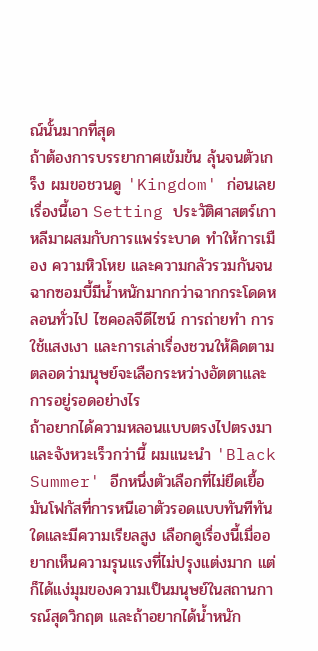ณ์นั้นมากที่สุด
ถ้าต้องการบรรยากาศเข้มข้น ลุ้นจนตัวเกร็ง ผมขอชวนดู 'Kingdom' ก่อนเลย เรื่องนี้เอา Setting ประวัติศาสตร์เกาหลีมาผสมกับการแพร่ระบาด ทำให้การเมือง ความหิวโหย และความกลัวรวมกันจนฉากซอมบี้มีน้ำหนักมากกว่าฉากกระโดดหลอนทั่วไป ไซคอลจีดีไซน์ การถ่ายทำ การใช้แสงเงา และการเล่าเรื่องชวนให้คิดตามตลอดว่ามนุษย์จะเลือกระหว่างอัตตาและการอยู่รอดอย่างไร
ถ้าอยากได้ความหลอนแบบตรงไปตรงมาและจังหวะเร็วกว่านี้ ผมแนะนำ 'Black Summer' อีกหนึ่งตัวเลือกที่ไม่ยืดเยื้อ มันโฟกัสที่การหนีเอาตัวรอดแบบทันทีทันใดและมีความเรียลสูง เลือกดูเรื่องนี้เมื่ออยากเห็นความรุนแรงที่ไม่ปรุงแต่งมาก แต่ก็ได้แง่มุมของความเป็นมนุษย์ในสถานการณ์สุดวิกฤต และถ้าอยากได้น้ำหนัก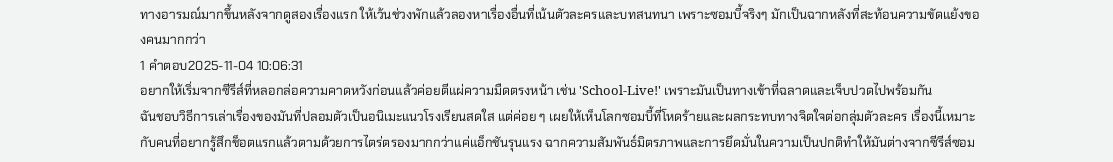ทางอารมณ์มากขึ้นหลังจากดูสองเรื่องแรก ให้เว้นช่วงพักแล้วลองหาเรื่องอื่นที่เน้นตัวละครและบทสนทนา เพราะซอมบี้จริงๆ มักเป็นฉากหลังที่สะท้อนความขัดแย้งของคนมากกว่า
1 คำตอบ2025-11-04 10:06:31
อยากให้เริ่มจากซีรีส์ที่หลอกล่อความคาดหวังก่อนแล้วค่อยตีแผ่ความมืดตรงหน้า เช่น 'School-Live!' เพราะมันเป็นทางเข้าที่ฉลาดและเจ็บปวดไปพร้อมกัน
ฉันชอบวิธีการเล่าเรื่องของมันที่ปลอมตัวเป็นอนิเมะแนวโรงเรียนสดใส แต่ค่อย ๆ เผยให้เห็นโลกซอมบี้ที่โหดร้ายและผลกระทบทางจิตใจต่อกลุ่มตัวละคร เรื่องนี้เหมาะกับคนที่อยากรู้สึกช็อตแรกแล้วตามด้วยการไตร่ตรองมากกว่าแค่แอ็กชันรุนแรง ฉากความสัมพันธ์มิตรภาพและการยึดมั่นในความเป็นปกติทำให้มันต่างจากซีรีส์ซอม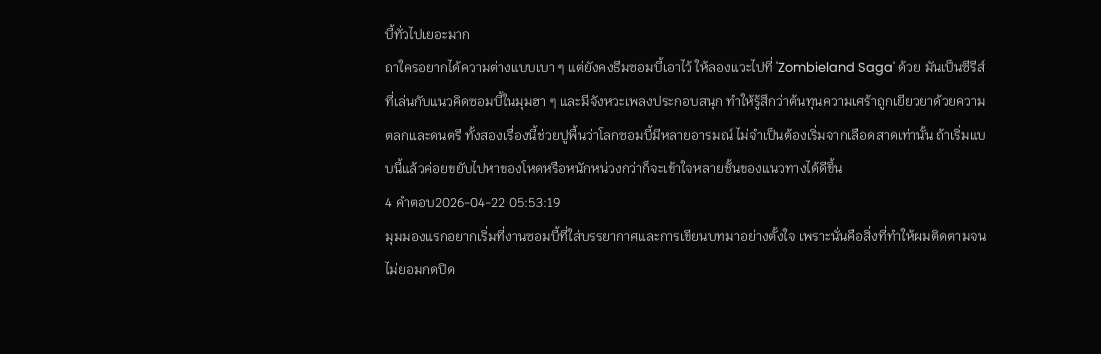บี้ทั่วไปเยอะมาก
ถาใครอยากได้ความต่างแบบเบา ๆ แต่ยังคงธีมซอมบี้เอาไว้ ให้ลองแวะไปที่ 'Zombieland Saga' ด้วย มันเป็นซีรีส์ที่เล่นกับแนวคิดซอมบี้ในมุมฮา ๆ และมีจังหวะเพลงประกอบสนุก ทำให้รู้สึกว่าต้นทุนความเศร้าถูกเยียวยาด้วยความตลกและดนตรี ทั้งสองเรื่องนี้ช่วยปูพื้นว่าโลกซอมบี้มีหลายอารมณ์ ไม่จำเป็นต้องเริ่มจากเลือดสาดเท่านั้น ถ้าเริ่มแบบนี้แล้วค่อยขยับไปหาของโหดหรือหนักหน่วงกว่าก็จะเข้าใจหลายชั้นของแนวทางได้ดีขึ้น
4 คำตอบ2026-04-22 05:53:19
มุมมองแรกอยากเริ่มที่งานซอมบี้ที่ใส่บรรยากาศและการเขียนบทมาอย่างตั้งใจ เพราะนั่นคือสิ่งที่ทำให้ผมติดตามจนไม่ยอมกดปิด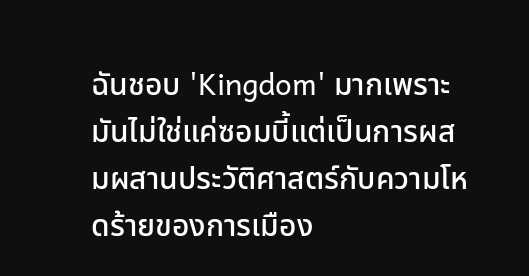ฉันชอบ 'Kingdom' มากเพราะมันไม่ใช่แค่ซอมบี้แต่เป็นการผสมผสานประวัติศาสตร์กับความโหดร้ายของการเมือง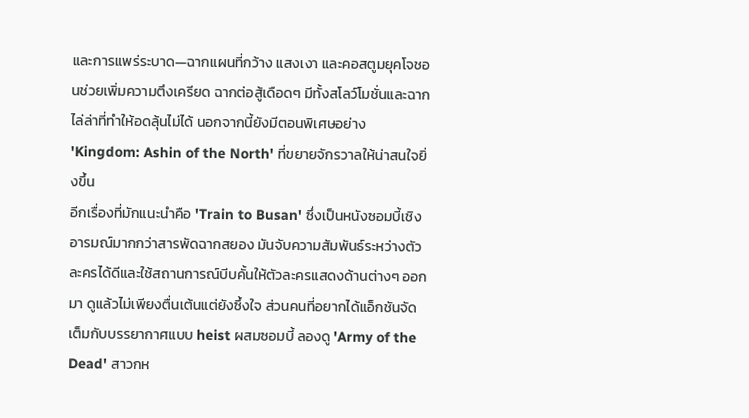และการแพร่ระบาด—ฉากแผนที่กว้าง แสงเงา และคอสตูมยุคโจชอนช่วยเพิ่มความตึงเครียด ฉากต่อสู้เดือดๆ มีทั้งสโลว์โมชั่นและฉากไล่ล่าที่ทำให้อดลุ้นไม่ได้ นอกจากนี้ยังมีตอนพิเศษอย่าง 'Kingdom: Ashin of the North' ที่ขยายจักรวาลให้น่าสนใจยิ่งขึ้น
อีกเรื่องที่มักแนะนำคือ 'Train to Busan' ซึ่งเป็นหนังซอมบี้เชิงอารมณ์มากกว่าสารพัดฉากสยอง มันจับความสัมพันธ์ระหว่างตัวละครได้ดีและใช้สถานการณ์บีบคั้นให้ตัวละครแสดงด้านต่างๆ ออกมา ดูแล้วไม่เพียงตื่นเต้นแต่ยังซึ้งใจ ส่วนคนที่อยากได้แอ็กชันจัดเต็มกับบรรยากาศแบบ heist ผสมซอมบี้ ลองดู 'Army of the Dead' สาวกห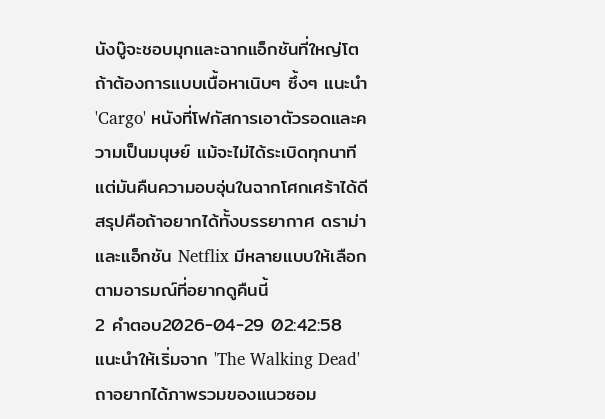นังบู๊จะชอบมุกและฉากแอ็กชันที่ใหญ่โต
ถ้าต้องการแบบเนื้อหาเนิบๆ ซึ้งๆ แนะนำ 'Cargo' หนังที่โฟกัสการเอาตัวรอดและความเป็นมนุษย์ แม้จะไม่ได้ระเบิดทุกนาที แต่มันคืนความอบอุ่นในฉากโศกเศร้าได้ดี สรุปคือถ้าอยากได้ทั้งบรรยากาศ ดราม่า และแอ็กชัน Netflix มีหลายแบบให้เลือกตามอารมณ์ที่อยากดูคืนนี้
2 คำตอบ2026-04-29 02:42:58
แนะนำให้เริ่มจาก 'The Walking Dead' ถาอยากได้ภาพรวมของแนวซอม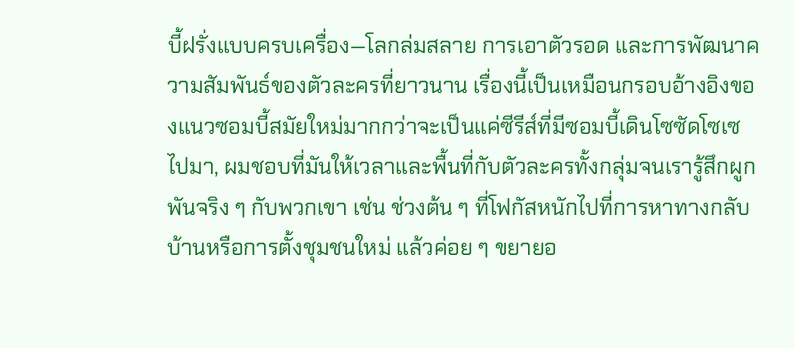บี้ฝรั่งแบบครบเครื่อง—โลกล่มสลาย การเอาตัวรอด และการพัฒนาความสัมพันธ์ของตัวละครที่ยาวนาน เรื่องนี้เป็นเหมือนกรอบอ้างอิงของแนวซอมบี้สมัยใหม่มากกว่าจะเป็นแค่ซีรีส์ที่มีซอมบี้เดินโซซัดโซเซไปมา, ผมชอบที่มันให้เวลาและพื้นที่กับตัวละครทั้งกลุ่มจนเรารู้สึกผูกพันจริง ๆ กับพวกเขา เช่น ช่วงต้น ๆ ที่โฟกัสหนักไปที่การหาทางกลับบ้านหรือการตั้งชุมชนใหม่ แล้วค่อย ๆ ขยายอ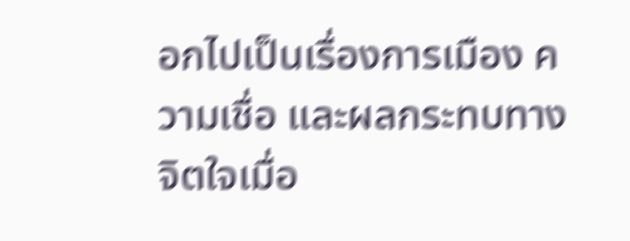อกไปเป็นเรื่องการเมือง ความเชื่อ และผลกระทบทางจิตใจเมื่อ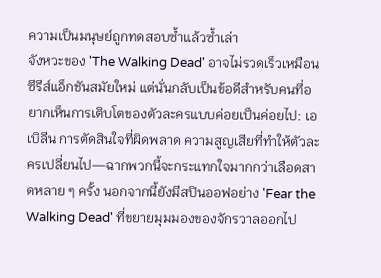ความเป็นมนุษย์ถูกทดสอบซ้ำแล้วซ้ำเล่า
จังหวะของ 'The Walking Dead' อาจไม่รวดเร็วเหมือนซีรีส์แอ็กชันสมัยใหม่ แต่นั่นกลับเป็นข้อดีสำหรับคนที่อยากเห็นการเติบโตของตัวละครแบบค่อยเป็นค่อยไป: เอเบิลีน การตัดสินใจที่ผิดพลาด ความสูญเสียที่ทำให้ตัวละครเปลี่ยนไป—ฉากพวกนี้จะกระแทกใจมากกว่าเลือดสาดหลาย ๆ ครั้ง นอกจากนี้ยังมีสปินออฟอย่าง 'Fear the Walking Dead' ที่ขยายมุมมองของจักรวาลออกไป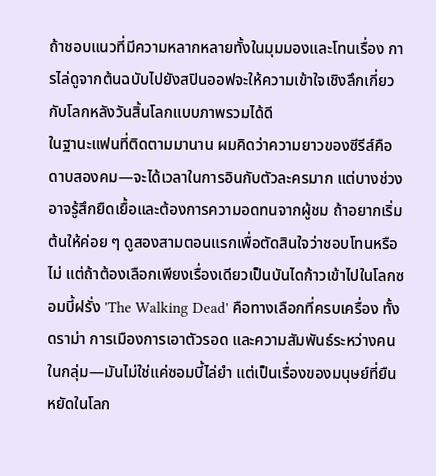ถ้าชอบแนวที่มีความหลากหลายทั้งในมุมมองและโทนเรื่อง การไล่ดูจากต้นฉบับไปยังสปินออฟจะให้ความเข้าใจเชิงลึกเกี่ยวกับโลกหลังวันสิ้นโลกแบบภาพรวมได้ดี
ในฐานะแฟนที่ติดตามมานาน ผมคิดว่าความยาวของซีรีส์คือดาบสองคม—จะได้เวลาในการอินกับตัวละครมาก แต่บางช่วงอาจรู้สึกยืดเยื้อและต้องการความอดทนจากผู้ชม ถ้าอยากเริ่มต้นให้ค่อย ๆ ดูสองสามตอนแรกเพื่อตัดสินใจว่าชอบโทนหรือไม่ แต่ถ้าต้องเลือกเพียงเรื่องเดียวเป็นบันไดก้าวเข้าไปในโลกซอมบี้ฝรั่ง 'The Walking Dead' คือทางเลือกที่ครบเครื่อง ทั้งดราม่า การเมืองการเอาตัวรอด และความสัมพันธ์ระหว่างคนในกลุ่ม—มันไม่ใช่แค่ซอมบี้ไล่ยำ แต่เป็นเรื่องของมนุษย์ที่ยืนหยัดในโลก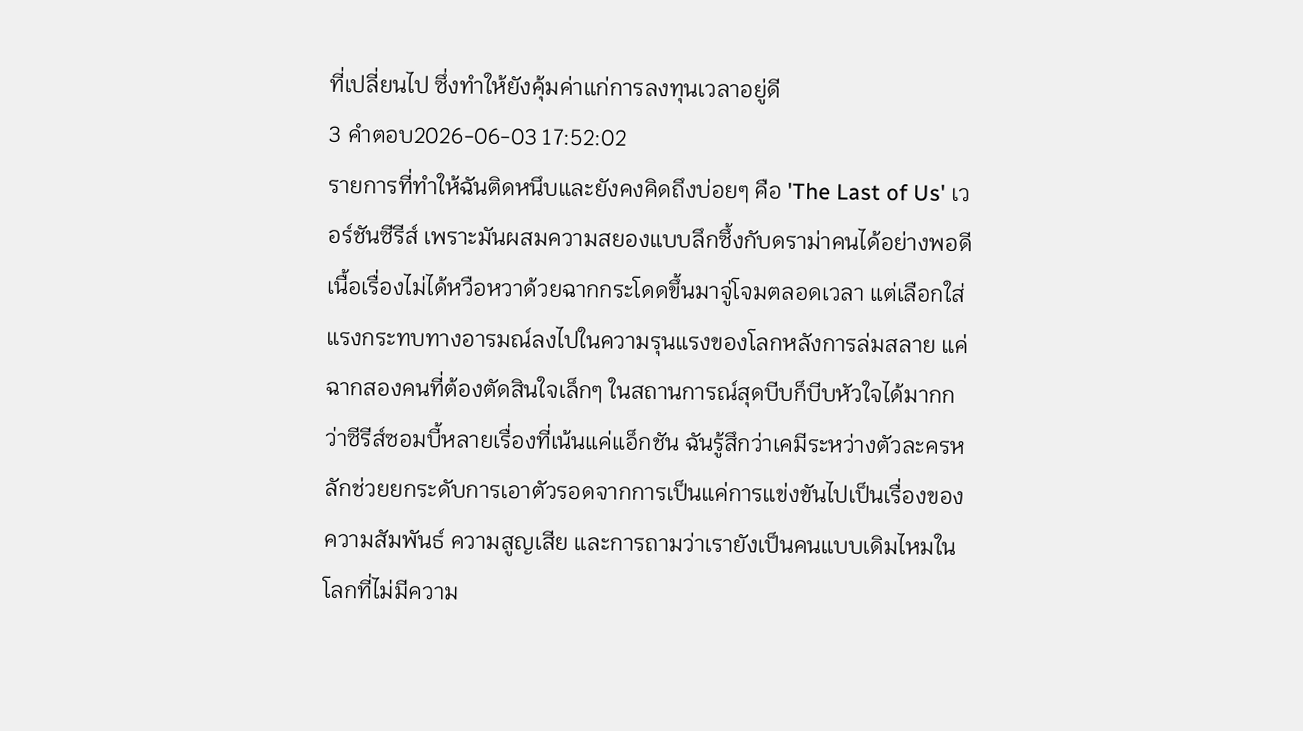ที่เปลี่ยนไป ซึ่งทำให้ยังคุ้มค่าแก่การลงทุนเวลาอยู่ดี
3 คำตอบ2026-06-03 17:52:02
รายการที่ทำให้ฉันติดหนึบและยังคงคิดถึงบ่อยๆ คือ 'The Last of Us' เวอร์ชันซีรีส์ เพราะมันผสมความสยองแบบลึกซึ้งกับดราม่าคนได้อย่างพอดี
เนื้อเรื่องไม่ได้หวือหวาด้วยฉากกระโดดขึ้นมาจู่โจมตลอดเวลา แต่เลือกใส่แรงกระทบทางอารมณ์ลงไปในความรุนแรงของโลกหลังการล่มสลาย แค่ฉากสองคนที่ต้องตัดสินใจเล็กๆ ในสถานการณ์สุดบีบก็บีบหัวใจได้มากกว่าซีรีส์ซอมบี้หลายเรื่องที่เน้นแค่แอ็กชัน ฉันรู้สึกว่าเคมีระหว่างตัวละครหลักช่วยยกระดับการเอาตัวรอดจากการเป็นแค่การแข่งขันไปเป็นเรื่องของความสัมพันธ์ ความสูญเสีย และการถามว่าเรายังเป็นคนแบบเดิมไหมในโลกที่ไม่มีความ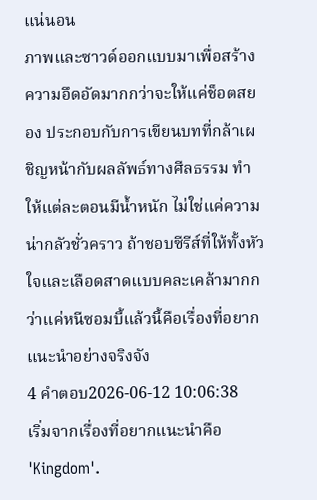แน่นอน
ภาพและซาวด์ออกแบบมาเพื่อสร้างความอึดอัดมากกว่าจะให้แค่ช็อตสยอง ประกอบกับการเขียนบทที่กล้าเผชิญหน้ากับผลลัพธ์ทางศีลธรรม ทำให้แต่ละตอนมีน้ำหนัก ไม่ใช่แค่ความน่ากลัวชั่วคราว ถ้าชอบซีรีส์ที่ให้ทั้งหัวใจและเลือดสาดแบบคละเคล้ามากกว่าแค่หนีซอมบี้แล้วนี้คือเรื่องที่อยากแนะนำอย่างจริงจัง
4 คำตอบ2026-06-12 10:06:38
เริ่มจากเรื่องที่อยากแนะนำคือ 'Kingdom'.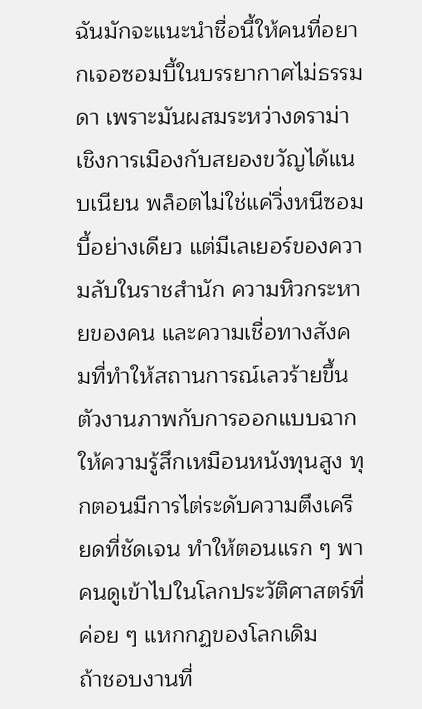ฉันมักจะแนะนำชื่อนี้ให้คนที่อยากเจอซอมบี้ในบรรยากาศไม่ธรรมดา เพราะมันผสมระหว่างดราม่าเชิงการเมืองกับสยองขวัญได้แนบเนียน พล็อตไม่ใช่แค่วิ่งหนีซอมบี้อย่างเดียว แต่มีเลเยอร์ของความลับในราชสำนัก ความหิวกระหายของคน และความเชื่อทางสังคมที่ทำให้สถานการณ์เลวร้ายขึ้น ตัวงานภาพกับการออกแบบฉากให้ความรู้สึกเหมือนหนังทุนสูง ทุกตอนมีการไต่ระดับความตึงเครียดที่ชัดเจน ทำให้ตอนแรก ๆ พาคนดูเข้าไปในโลกประวัติศาสตร์ที่ค่อย ๆ แหกกฏของโลกเดิม
ถ้าชอบงานที่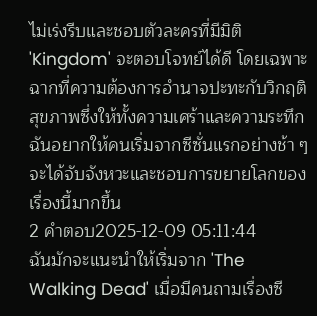ไม่เร่งรีบและชอบตัวละครที่มีมิติ 'Kingdom' จะตอบโจทย์ได้ดี โดยเฉพาะฉากที่ความต้องการอำนาจปะทะกับวิกฤติสุขภาพซึ่งให้ทั้งความเศร้าและความระทึก ฉันอยากให้คนเริ่มจากซีซั่นแรกอย่างช้า ๆ จะได้จับจังหวะและชอบการขยายโลกของเรื่องนี้มากขึ้น
2 คำตอบ2025-12-09 05:11:44
ฉันมักจะแนะนำให้เริ่มจาก 'The Walking Dead' เมื่อมีคนถามเรื่องซี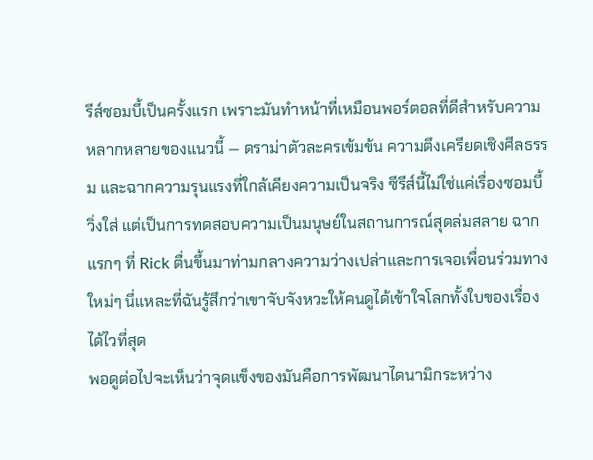รีส์ซอมบี้เป็นครั้งแรก เพราะมันทำหน้าที่เหมือนพอร์ตอลที่ดีสำหรับความหลากหลายของแนวนี้ — ดราม่าตัวละครเข้มข้น ความตึงเครียดเชิงศีลธรรม และฉากความรุนแรงที่ใกล้เคียงความเป็นจริง ซีรีส์นี้ไม่ใช่แค่เรื่องซอมบี้วิ่งใส่ แต่เป็นการทดสอบความเป็นมนุษย์ในสถานการณ์สุดล่มสลาย ฉากแรกๆ ที่ Rick ตื่นขึ้นมาท่ามกลางความว่างเปล่าและการเจอเพื่อนร่วมทางใหม่ๆ นี่แหละที่ฉันรู้สึกว่าเขาจับจังหวะให้คนดูได้เข้าใจโลกทั้งใบของเรื่องได้ไวที่สุด
พอดูต่อไปจะเห็นว่าจุดแข็งของมันคือการพัฒนาไดนามิกระหว่าง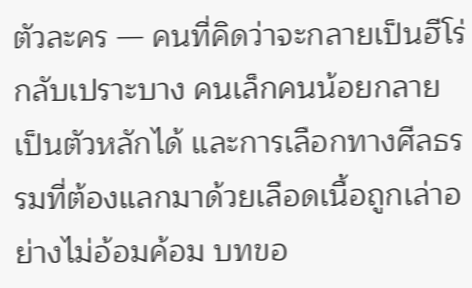ตัวละคร — คนที่คิดว่าจะกลายเป็นฮีโร่กลับเปราะบาง คนเล็กคนน้อยกลายเป็นตัวหลักได้ และการเลือกทางศีลธรรมที่ต้องแลกมาด้วยเลือดเนื้อถูกเล่าอย่างไม่อ้อมค้อม บทขอ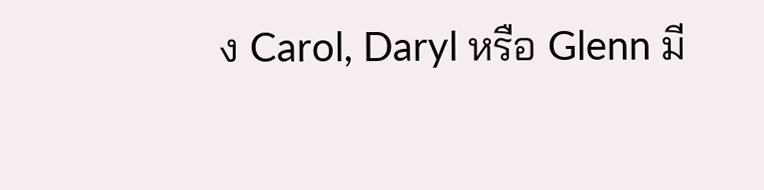ง Carol, Daryl หรือ Glenn มี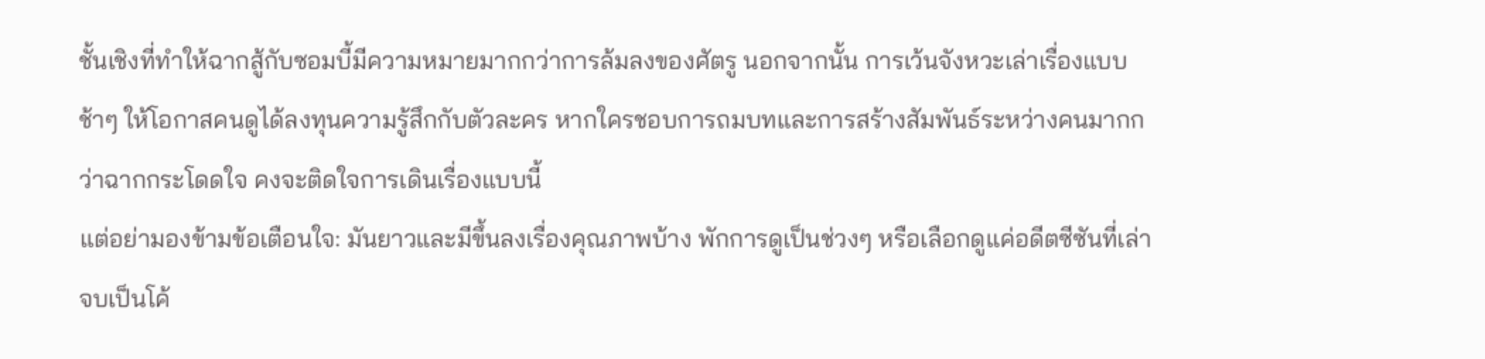ชั้นเชิงที่ทำให้ฉากสู้กับซอมบี้มีความหมายมากกว่าการล้มลงของศัตรู นอกจากนั้น การเว้นจังหวะเล่าเรื่องแบบช้าๆ ให้โอกาสคนดูได้ลงทุนความรู้สึกกับตัวละคร หากใครชอบการถมบทและการสร้างสัมพันธ์ระหว่างคนมากกว่าฉากกระโดดใจ คงจะติดใจการเดินเรื่องแบบนี้
แต่อย่ามองข้ามข้อเตือนใจ: มันยาวและมีขึ้นลงเรื่องคุณภาพบ้าง พักการดูเป็นช่วงๆ หรือเลือกดูแค่อดีตซีซันที่เล่าจบเป็นโค้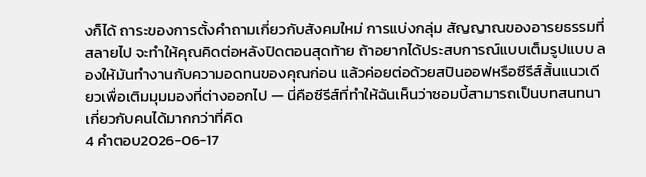งก็ได้ ถาระของการตั้งคำถามเกี่ยวกับสังคมใหม่ การแบ่งกลุ่ม สัญญาณของอารยธรรมที่สลายไป จะทำให้คุณคิดต่อหลังปิดตอนสุดท้าย ถ้าอยากได้ประสบการณ์แบบเต็มรูปแบบ ลองให้มันทำงานกับความอดทนของคุณก่อน แล้วค่อยต่อด้วยสปินออฟหรือซีรีส์สั้นแนวเดียวเพื่อเติมมุมมองที่ต่างออกไป — นี่คือซีรีส์ที่ทำให้ฉันเห็นว่าซอมบี้สามารถเป็นบทสนทนาเกี่ยวกับคนได้มากกว่าที่คิด
4 คำตอบ2026-06-17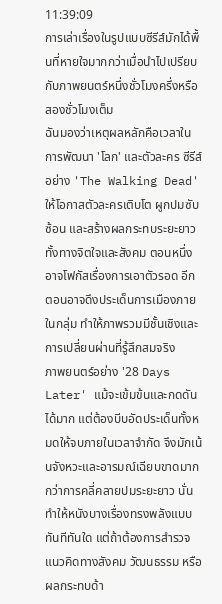11:39:09
การเล่าเรื่องในรูปแบบซีรีส์มักได้พื้นที่หายใจมากกว่าเมื่อนำไปเปรียบกับภาพยนตร์หนึ่งชั่วโมงครึ่งหรือสองชั่วโมงเต็ม
ฉันมองว่าเหตุผลหลักคือเวลาในการพัฒนา 'โลก' และตัวละคร ซีรีส์อย่าง 'The Walking Dead' ให้โอกาสตัวละครเติบโต ผูกปมซับซ้อน และสร้างผลกระทบระยะยาวทั้งทางจิตใจและสังคม ตอนหนึ่งอาจโฟกัสเรื่องการเอาตัวรอด อีกตอนอาจดึงประเด็นการเมืองภายในกลุ่ม ทำให้ภาพรวมมีชั้นเชิงและการเปลี่ยนผ่านที่รู้สึกสมจริง
ภาพยนตร์อย่าง '28 Days Later' แม้จะเข้มข้นและกดดันได้มาก แต่ต้องบีบอัดประเด็นทั้งหมดให้จบภายในเวลาจำกัด จึงมักเน้นจังหวะและอารมณ์เฉียบขาดมากกว่าการคลี่คลายปมระยะยาว นั่นทำให้หนังบางเรื่องทรงพลังแบบทันทีทันใด แต่ถ้าต้องการสำรวจแนวคิดทางสังคม วัฒนธรรม หรือผลกระทบด้า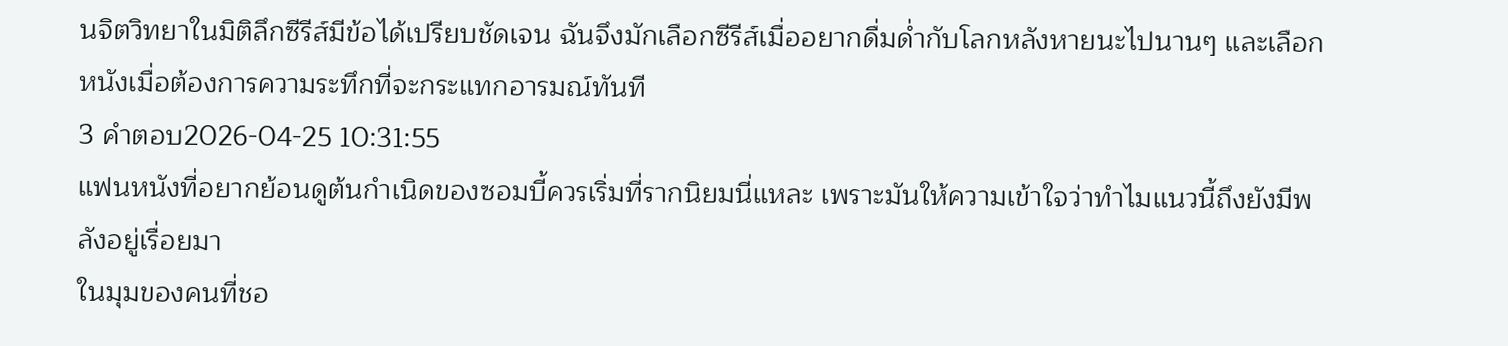นจิตวิทยาในมิติลึกซีรีส์มีข้อได้เปรียบชัดเจน ฉันจึงมักเลือกซีรีส์เมื่ออยากดื่มด่ำกับโลกหลังหายนะไปนานๆ และเลือกหนังเมื่อต้องการความระทึกที่จะกระแทกอารมณ์ทันที
3 คำตอบ2026-04-25 10:31:55
แฟนหนังที่อยากย้อนดูต้นกำเนิดของซอมบี้ควรเริ่มที่รากนิยมนี่แหละ เพราะมันให้ความเข้าใจว่าทำไมแนวนี้ถึงยังมีพลังอยู่เรื่อยมา
ในมุมของคนที่ชอ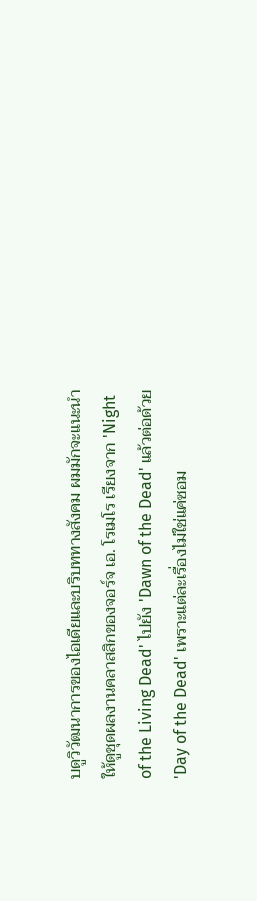บดูวิวัฒนาการของไอเดียและบริบททางสังคม ผมมักจะแนะนำให้ดูชุดผลงานคลาสสิกของจอร์จ เอ. โรเมโร เรียงจาก 'Night of the Living Dead' ไปยัง 'Dawn of the Dead' แล้วต่อด้วย 'Day of the Dead' เพราะแต่ละเรื่องไม่ใช่แค่ซอม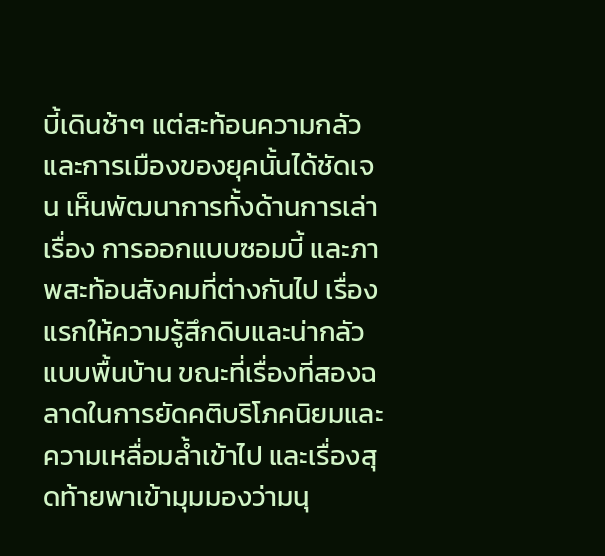บี้เดินช้าๆ แต่สะท้อนความกลัวและการเมืองของยุคนั้นได้ชัดเจน เห็นพัฒนาการทั้งด้านการเล่าเรื่อง การออกแบบซอมบี้ และภาพสะท้อนสังคมที่ต่างกันไป เรื่องแรกให้ความรู้สึกดิบและน่ากลัวแบบพื้นบ้าน ขณะที่เรื่องที่สองฉลาดในการยัดคติบริโภคนิยมและความเหลื่อมล้ำเข้าไป และเรื่องสุดท้ายพาเข้ามุมมองว่ามนุ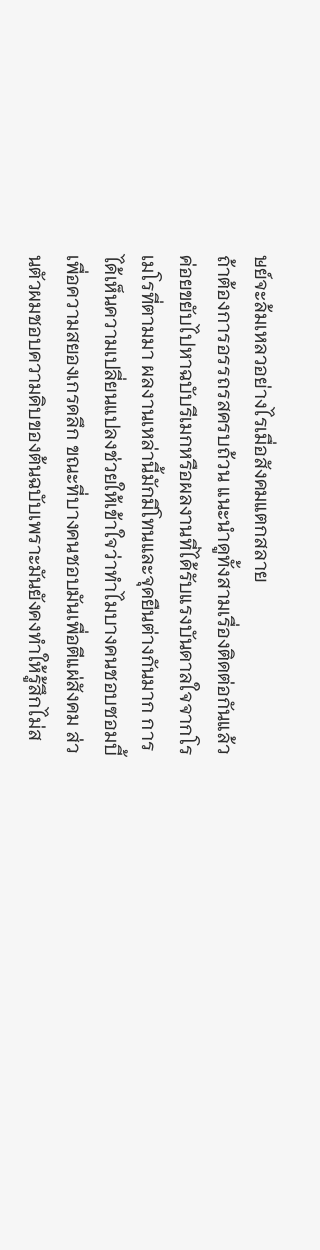ษย์จะล้มเหลวอย่างไรเมื่อสังคมแตกสลาย
ถ้าต้องการอรรถรสครบถ้วน แนะนำดูทั้งสามเรื่องติดต่อกันแล้วค่อยขยับไปหาฉบับรีเมกหรือผลงานที่ได้รับแรงบันดาลใจจากโรเมโรที่ตามมา ผลงานเหล่านี้มักมีโทนและจุดยืนต่างกันมาก การได้เห็นความเปลี่ยนแปลงช่วยให้เข้าใจว่าทำไมบางคนชอบซอมบี้เพื่อความสยองเกรดลึก ขณะที่บางคนชอบมันเพื่อตีแผ่สังคม ส่วนตัวผมชอบความดิบของต้นฉบับเพราะมันยังคงทำให้รู้สึกไม่ส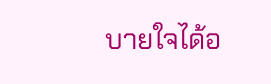บายใจได้อ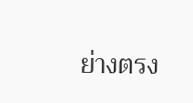ย่างตรง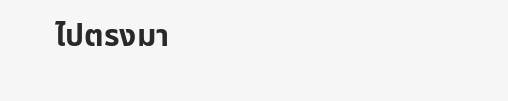ไปตรงมา